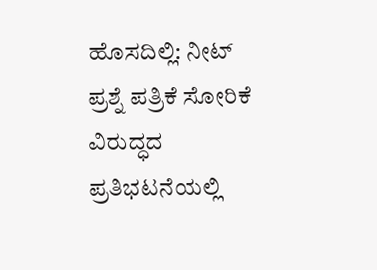ಹೊಸದಿಲ್ಲಿ: ನೀಟ್ ಪ್ರಶ್ನೆ ಪತ್ರಿಕೆ ಸೋರಿಕೆ ವಿರುದ್ಧದ ಪ್ರತಿಭಟನೆಯಲ್ಲಿ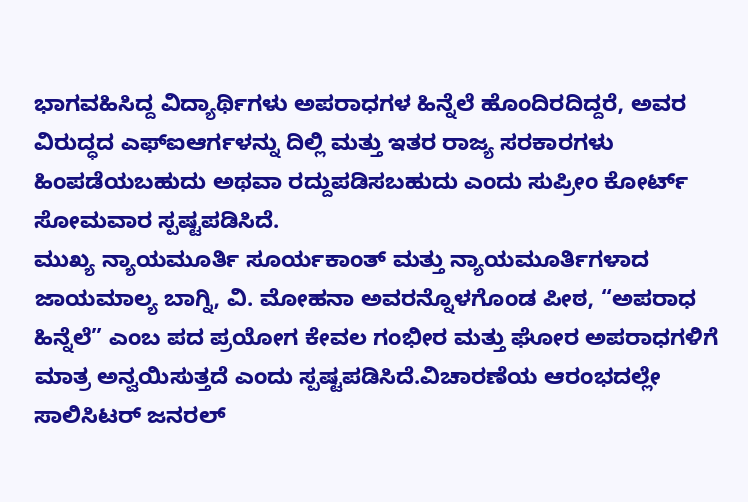ಭಾಗವಹಿಸಿದ್ದ ವಿದ್ಯಾರ್ಥಿಗಳು ಅಪರಾಧಗಳ ಹಿನ್ನೆಲೆ ಹೊಂದಿರದಿದ್ದರೆ, ಅವರ ವಿರುದ್ಧದ ಎಫ್ಐಆರ್ಗಳನ್ನು ದಿಲ್ಲಿ ಮತ್ತು ಇತರ ರಾಜ್ಯ ಸರಕಾರಗಳು ಹಿಂಪಡೆಯಬಹುದು ಅಥವಾ ರದ್ದುಪಡಿಸಬಹುದು ಎಂದು ಸುಪ್ರೀಂ ಕೋರ್ಟ್ ಸೋಮವಾರ ಸ್ಪಷ್ಟಪಡಿಸಿದೆ.
ಮುಖ್ಯ ನ್ಯಾಯಮೂರ್ತಿ ಸೂರ್ಯಕಾಂತ್ ಮತ್ತು ನ್ಯಾಯಮೂರ್ತಿಗಳಾದ ಜಾಯಮಾಲ್ಯ ಬಾಗ್ನಿ, ವಿ. ಮೋಹನಾ ಅವರನ್ನೊಳಗೊಂಡ ಪೀಠ, “ಅಪರಾಧ ಹಿನ್ನೆಲೆ” ಎಂಬ ಪದ ಪ್ರಯೋಗ ಕೇವಲ ಗಂಭೀರ ಮತ್ತು ಘೋರ ಅಪರಾಧಗಳಿಗೆ ಮಾತ್ರ ಅನ್ವಯಿಸುತ್ತದೆ ಎಂದು ಸ್ಪಷ್ಟಪಡಿಸಿದೆ.ವಿಚಾರಣೆಯ ಆರಂಭದಲ್ಲೇ ಸಾಲಿಸಿಟರ್ ಜನರಲ್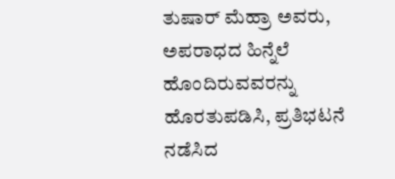ತುಷಾರ್ ಮೆಹ್ರಾ ಅವರು, ಅಪರಾಧದ ಹಿನ್ನೆಲೆ ಹೊಂದಿರುವವರನ್ನು ಹೊರತುಪಡಿಸಿ, ಪ್ರತಿಭಟನೆ ನಡೆಸಿದ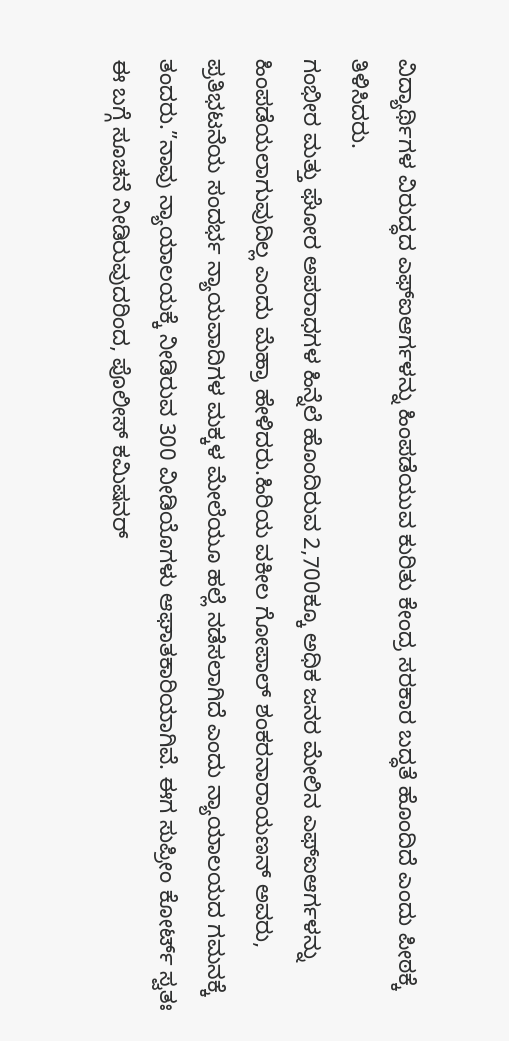ವಿದ್ಯಾರ್ಥಿಗಳ ವಿರುದ್ಧದ ಎಫ್ಐಆರ್ಗಳನ್ನು ಹಿಂಪಡೆಯುವ ಕುರಿತು ಕೇಂದ್ರ ಸರಕಾರ ಬದ್ಧತೆ ಹೊಂದಿದೆ ಎಂದು ಪೀಠಕ್ಕೆ ತಿಳಿಸಿದರು.
ಗಂಭೀರ ಮತ್ತು ಘೋರ ಅಪರಾಧಗಳ ಹಿನ್ನೆಲೆ ಹೊಂದಿರುವ 2,700ಕ್ಕೂ ಅಧಿಕ ಜನರ ಮೇಲಿನ ಎಫ್ಐಆರ್ಗಳನ್ನು ಹಿಂಪಡೆಯಲಾಗುವುದಿಲ್ಲ ಎಂದು ಮೆಹ್ರಾ ಹೇಳಿದರು.ಹಿರಿಯ ವಕೀಲ ಗೋಪಾಲ್ ಶಂಕರನಾರಾಯಣನ್ ಅವರು, ಪ್ರತಿಭಟನೆಯ ಸಂದರ್ಭ ನ್ಯಾಯವಾದಿಗಳ ಮಕ್ಕಳ ಮೇಲೆಯೂ ಹಲ್ಲೆ ನಡೆಸಲಾಗಿದೆ ಎಂದು ನ್ಯಾಯಾಲಯದ ಗಮನಕ್ಕೆ ತಂದರು.”ನಾವು ನ್ಯಾಯಾಲಯಕ್ಕೆ ನೀಡಿರುವ 300 ವೀಡಿಯೊಗಳು ಆಘಾತಕಾರಿಯಾಗಿವೆ. ಈಗ ಸುಪ್ರೀಂ ಕೋರ್ಟ್ ಸ್ವತಃ ಈ ಬಗ್ಗೆ ಸೂಚನೆ ನೀಡಿರುವುದರಿಂದ, ಪೊಲೀಸ್ ಕಮಿಷನರ್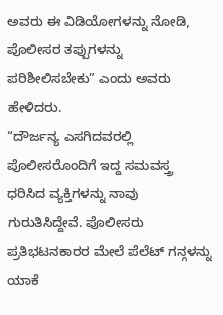ಅವರು ಈ ವಿಡಿಯೋಗಳನ್ನು ನೋಡಿ, ಪೊಲೀಸರ ತಪ್ಪುಗಳನ್ನು ಪರಿಶೀಲಿಸಬೇಕು” ಎಂದು ಅವರು ಹೇಳಿದರು.
“ದೌರ್ಜನ್ಯ ಎಸಗಿದವರಲ್ಲಿ ಪೊಲೀಸರೊಂದಿಗೆ ಇದ್ದ ಸಮವಸ್ತ್ರ ಧರಿಸಿದ ವ್ಯಕ್ತಿಗಳನ್ನು ನಾವು ಗುರುತಿಸಿದ್ದೇವೆ. ಪೊಲೀಸರು ಪ್ರತಿಭಟನಕಾರರ ಮೇಲೆ ಪೆಲೆಟ್ ಗನ್ಗಳನ್ನು ಯಾಕೆ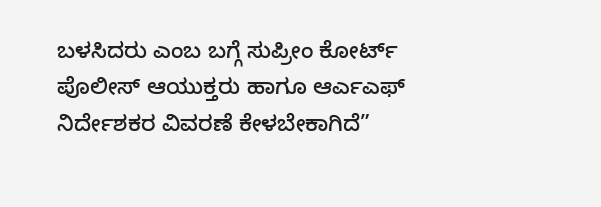ಬಳಸಿದರು ಎಂಬ ಬಗ್ಗೆ ಸುಪ್ರೀಂ ಕೋರ್ಟ್ ಪೊಲೀಸ್ ಆಯುಕ್ತರು ಹಾಗೂ ಆರ್ಎಎಫ್ ನಿರ್ದೇಶಕರ ವಿವರಣೆ ಕೇಳಬೇಕಾಗಿದೆ”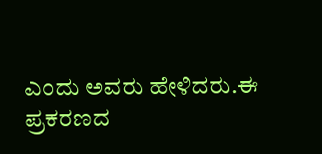ಎಂದು ಅವರು ಹೇಳಿದರು.ಈ ಪ್ರಕರಣದ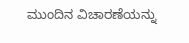ಮುಂದಿನ ವಿಚಾರಣೆಯನ್ನು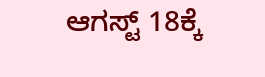ಆಗಸ್ಟ್ 18ಕ್ಕೆ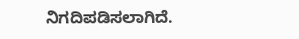ನಿಗದಿಪಡಿಸಲಾಗಿದೆ.